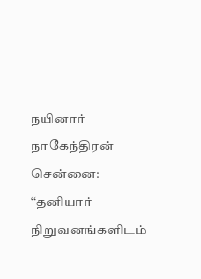நயினார் நாகேந்திரன்
சென்னை: “தனியார் நிறுவனங்களிடம்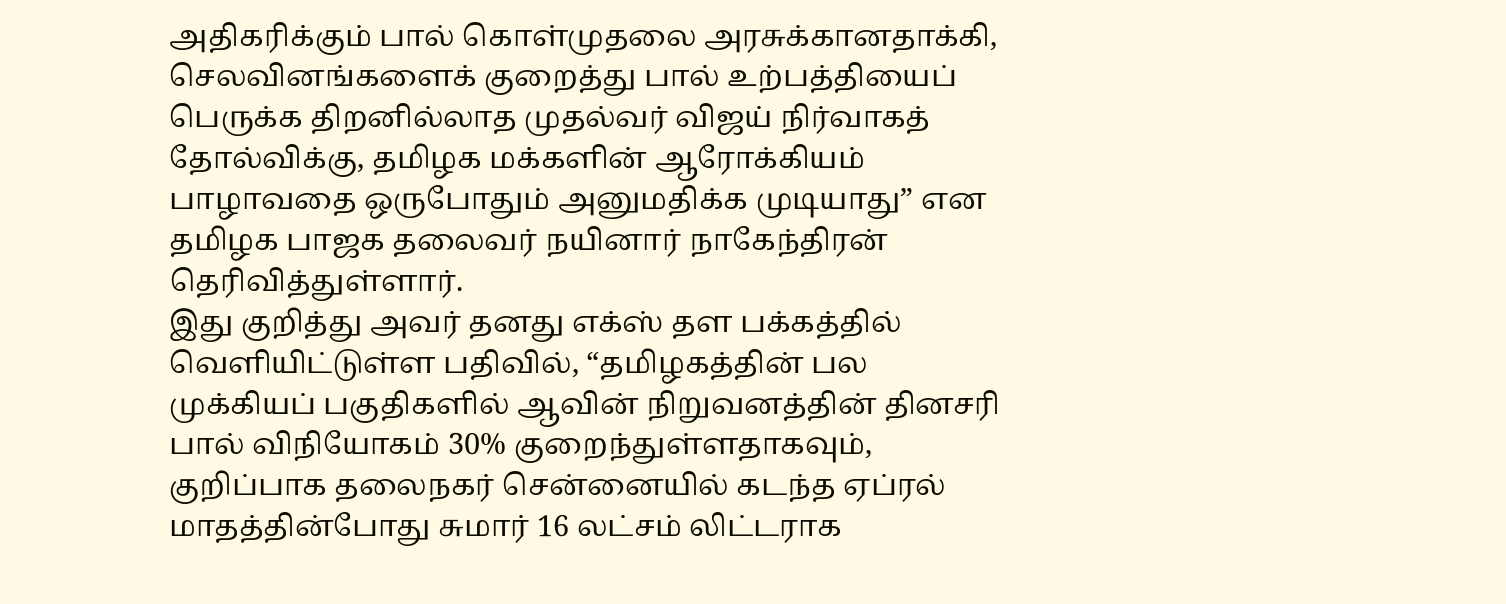அதிகரிக்கும் பால் கொள்முதலை அரசுக்கானதாக்கி, செலவினங்களைக் குறைத்து பால் உற்பத்தியைப் பெருக்க திறனில்லாத முதல்வர் விஜய் நிர்வாகத் தோல்விக்கு, தமிழக மக்களின் ஆரோக்கியம் பாழாவதை ஒருபோதும் அனுமதிக்க முடியாது” என தமிழக பாஜக தலைவர் நயினார் நாகேந்திரன் தெரிவித்துள்ளார்.
இது குறித்து அவர் தனது எக்ஸ் தள பக்கத்தில் வெளியிட்டுள்ள பதிவில், “தமிழகத்தின் பல முக்கியப் பகுதிகளில் ஆவின் நிறுவனத்தின் தினசரி பால் விநியோகம் 30% குறைந்துள்ளதாகவும், குறிப்பாக தலைநகர் சென்னையில் கடந்த ஏப்ரல் மாதத்தின்போது சுமார் 16 லட்சம் லிட்டராக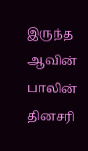இருந்த ஆவின் பாலின் தினசரி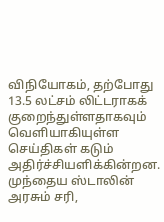விநியோகம், தற்போது 13.5 லட்சம் லிட்டராகக் குறைந்துள்ளதாகவும் வெளியாகியுள்ள செய்திகள் கடும் அதிர்ச்சியளிக்கின்றன. முந்தைய ஸ்டாலின் அரசும் சரி,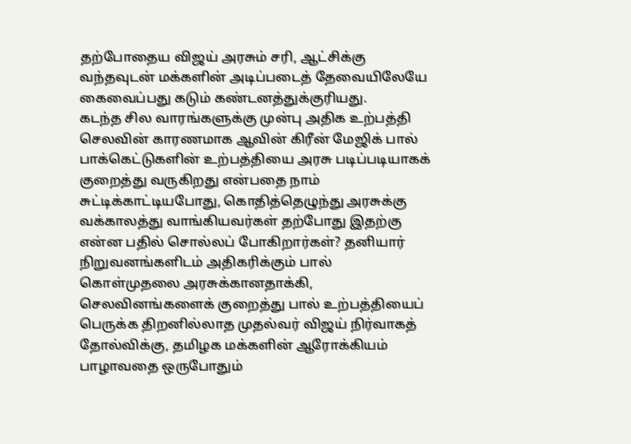தற்போதைய விஜய் அரசும் சரி, ஆட்சிக்கு வந்தவுடன் மக்களின் அடிப்படைத் தேவையிலேயே கைவைப்பது கடும் கண்டனத்துக்குரியது.
கடந்த சில வாரங்களுக்கு முன்பு அதிக உற்பத்தி செலவின் காரணமாக ஆவின் கிரீன் மேஜிக் பால் பாக்கெட்டுகளின் உற்பத்தியை அரசு படிப்படியாகக் குறைத்து வருகிறது என்பதை நாம் சுட்டிக்காட்டியபோது, கொதித்தெழுந்து அரசுக்கு வக்காலத்து வாங்கியவர்கள் தற்போது இதற்கு என்ன பதில் சொல்லப் போகிறார்கள்? தனியார் நிறுவனங்களிடம் அதிகரிக்கும் பால் கொள்முதலை அரசுக்கானதாக்கி, செலவினங்களைக் குறைத்து பால் உற்பத்தியைப் பெருக்க திறனில்லாத முதல்வர் விஜய் நிர்வாகத் தோல்விக்கு, தமிழக மக்களின் ஆரோக்கியம் பாழாவதை ஒருபோதும்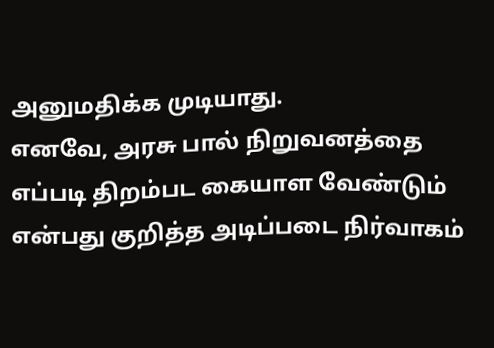அனுமதிக்க முடியாது.
எனவே, அரசு பால் நிறுவனத்தை எப்படி திறம்பட கையாள வேண்டும் என்பது குறித்த அடிப்படை நிர்வாகம்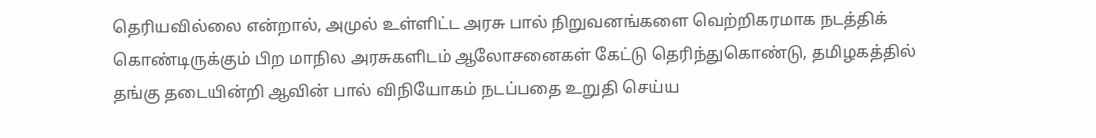தெரியவில்லை என்றால், அமுல் உள்ளிட்ட அரசு பால் நிறுவனங்களை வெற்றிகரமாக நடத்திக் கொண்டிருக்கும் பிற மாநில அரசுகளிடம் ஆலோசனைகள் கேட்டு தெரிந்துகொண்டு, தமிழகத்தில் தங்கு தடையின்றி ஆவின் பால் விநியோகம் நடப்பதை உறுதி செய்ய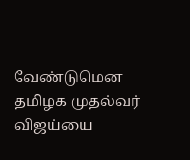வேண்டுமென தமிழக முதல்வர் விஜய்யை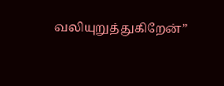வலியுறுத்துகிறேன்”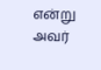என்று அவர்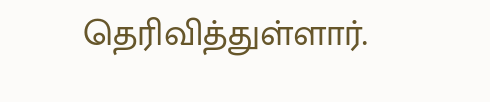தெரிவித்துள்ளார்.